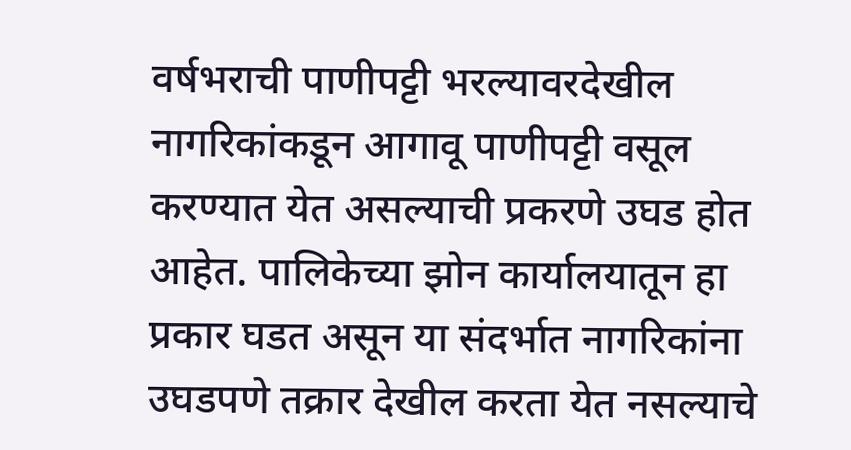वर्षभराची पाणीपट्टी भरल्यावरदेखील नागरिकांकडून आगावू पाणीपट्टी वसूल करण्यात येत असल्याची प्रकरणे उघड होत आहेत. पालिकेच्या झोन कार्यालयातून हा प्रकार घडत असून या संदर्भात नागरिकांना उघडपणे तक्रार देखील करता येत नसल्याचे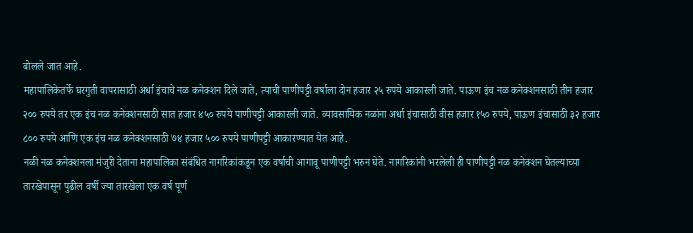बोलले जात आहे.
महापालिकेतर्फे घरगुती वापरासाठी अर्धा इंचाचे नळ कनेक्शन दिले जाते, त्याची पाणीपट्टी वर्षाला दोन हजार २५ रुपये आकारली जाते. पाऊण इंच नळ कनेक्शनसाठी तीन हजार २०० रुपये तर एक इंच नळ कनेक्शनसाठी सात हजार ४५० रुपये पाणीपट्टी आकारली जाते. व्यावसायिक नळांना अर्धा इंचासाठी वीस हजार १५० रुपये, पाऊण इंचासाठी ३२ हजार ८०० रुपये आणि एक इंच नळ कनेक्शनसाठी ७४ हजार ५०० रुपये पाणीपट्टी आकारण्यात येत आहे.
नळी नळ कनेक्शनला मंजुरी देताना महापालिका संबंधित नागरिकांकडून एक वर्षाची आगावू पाणीपट्टी भरुन घेते. नागरिकांनी भरलेली ही पाणीपट्टी नळ कनेक्शन घेतल्याच्या तारखेपासून पुढील वर्षी ज्या तारखेला एक वर्ष पूर्ण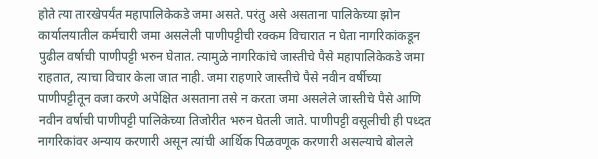होते त्या तारखेपर्यंत महापालिकेकडे जमा असते. परंतु असे असताना पालिकेच्या झोन कार्यालयातील कर्मचारी जमा असलेली पाणीपट्टीची रक्कम विचारात न घेता नागरिकांकडून पुढील वर्षाची पाणीपट्टी भरुन घेतात. त्यामुळे नागरिकांचे जास्तीचे पैसे महापालिकेकडे जमा राहतात, त्याचा विचार केला जात नाही. जमा राहणारे जास्तीचे पैसे नवीन वर्षीच्या पाणीपट्टीतून वजा करणे अपेक्षित असताना तसे न करता जमा असलेले जास्तीचे पैसे आणि नवीन वर्षाची पाणीपट्टी पालिकेच्या तिजोरीत भरुन घेतली जाते. पाणीपट्टी वसूलीची ही पध्दत नागरिकांवर अन्याय करणारी असून त्यांची आर्थिक पिळवणूक करणारी असल्याचे बोलले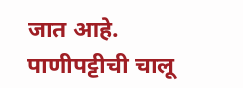जात आहे.
पाणीपट्टीची चालू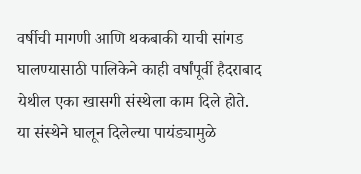वर्षीची मागणी आणि थकबाकी याची सांगड घालण्यासाठी पालिकेने काही वर्षांपूर्वी हैदराबाद येथील एका खासगी संस्थेला काम दिले होते. या संस्थेने घालून दिलेल्या पायंड्यामुळे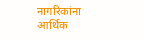नागरिकांना आर्थिक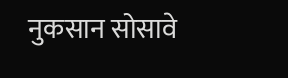नुकसान सोसावे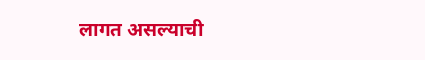लागत असल्याची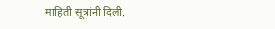माहिती सूत्रांनी दिली.